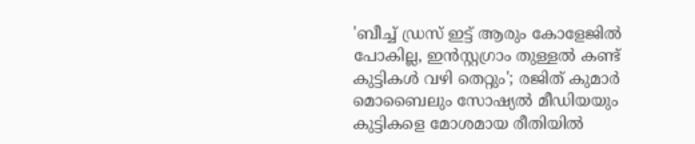'ബീച്ച് ഡ്രസ് ഇട്ട് ആരും കോളേജിൽ പോകില്ല, ഇൻസ്റ്റഗ്രാം തുള്ളൽ കണ്ട് കുട്ടികൾ വഴി തെറ്റും'; രജിത് കുമാർ
മൊബൈലും സോഷ്യൽ മീഡിയയും കുട്ടികളെ മോശമായ രീതിയിൽ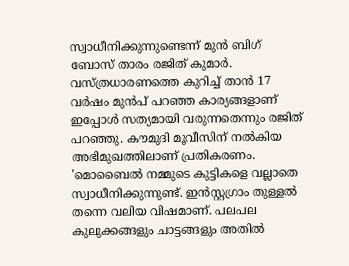സ്വാധീനിക്കുന്നുണ്ടെന്ന് മുൻ ബിഗ് ബോസ് താരം രജിത് കുമാർ. വസ്ത്രധാരണത്തെ കുറിച്ച് താൻ 17 വർഷം മുൻപ് പറഞ്ഞ കാര്യങ്ങളാണ് ഇപ്പോൾ സത്യമായി വരുന്നതെന്നും രജിത് പറഞ്ഞു. കൗമുദി മൂവീസിന് നൽകിയ അഭിമുഖത്തിലാണ് പ്രതികരണം.
'മൊബൈൽ നമ്മുടെ കുട്ടികളെ വല്ലാതെ സ്വാധീനിക്കുന്നുണ്ട്. ഇൻസ്റ്റഗ്രാം തുള്ളൽ തന്നെ വലിയ വിഷമാണ്. പലപല കുലുക്കങ്ങളും ചാട്ടങ്ങളും അതിൽ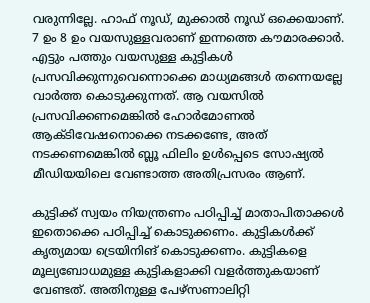വരുന്നില്ലേ. ഹാഫ് നൂഡ്, മുക്കാൽ നൂഡ് ഒക്കെയാണ്. 7 ഉം 8 ഉം വയസുള്ളവരാണ് ഇന്നത്തെ കൗമാരക്കാർ. എട്ടും പത്തും വയസുള്ള കുട്ടികൾ പ്രസവിക്കുന്നുവെന്നൊക്കെ മാധ്യമങ്ങൾ തന്നെയല്ലേ വാർത്ത കൊടുക്കുന്നത്. ആ വയസിൽ പ്രസവിക്കണമെങ്കിൽ ഹോർമോണൽ ആക്ടിവേഷനൊക്കെ നടക്കണ്ടേ, അത് നടക്കണമെങ്കിൽ ബ്ലൂ ഫിലിം ഉൾപ്പെടെ സോഷ്യൽ മീഡിയയിലെ വേണ്ടാത്ത അതിപ്രസരം ആണ്.

കുട്ടിക്ക് സ്വയം നിയന്ത്രണം പഠിപ്പിച്ച് മാതാപിതാക്കൾ ഇതൊക്കെ പഠിപ്പിച്ച് കൊടുക്കണം. കുട്ടികൾക്ക് കൃത്യമായ ട്രെയിനിങ് കൊടുക്കണം. കുട്ടികളെ മൂല്യബോധമുള്ള കുട്ടികളാക്കി വളർത്തുകയാണ് വേണ്ടത്. അതിനുള്ള പേഴ്സണാലിറ്റി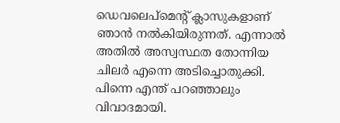ഡെവലെപ്മെന്റ് ക്ലാസുകളാണ് ഞാൻ നൽകിയിരുന്നത്. എന്നാൽ അതിൽ അസ്വസ്ഥത തോന്നിയ ചിലർ എന്നെ അടിച്ചൊതുക്കി. പിന്നെ എന്ത് പറഞ്ഞാലും വിവാദമായി.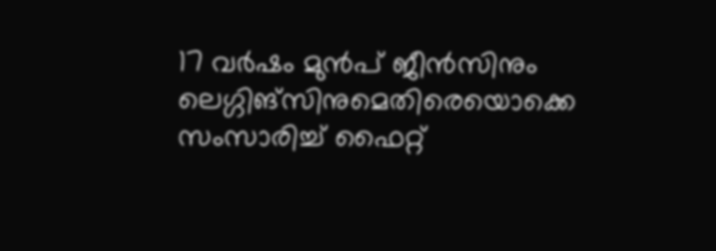17 വർഷം മുൻപ് ജീൻസിനും ലെഗ്ഗിങ്സിനുമെതിരെയൊക്കെ സംസാരിച്ച് ഫൈറ്റ്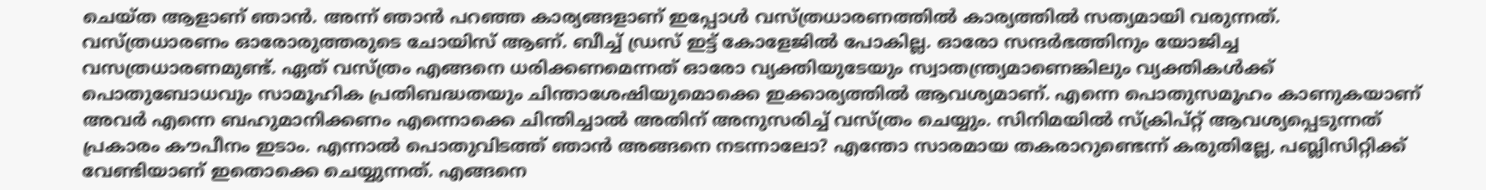ചെയ്ത ആളാണ് ഞാൻ. അന്ന് ഞാൻ പറഞ്ഞ കാര്യങ്ങളാണ് ഇപ്പോൾ വസ്ത്രധാരണത്തിൽ കാര്യത്തിൽ സത്യമായി വരുന്നത്. വസ്ത്രധാരണം ഓരോരുത്തരുടെ ചോയിസ് ആണ്. ബീച്ച് ഡ്രസ് ഇട്ട് കോളേജിൽ പോകില്ല. ഓരോ സന്ദർഭത്തിനും യോജിച്ച വസത്രധാരണമുണ്ട്. ഏത് വസ്ത്രം എങ്ങനെ ധരിക്കണമെന്നത് ഓരോ വ്യക്തിയുടേയും സ്വാതന്ത്ര്യമാണെങ്കിലും വ്യക്തികൾക്ക് പൊതുബോധവും സാമൂഹിക പ്രതിബദ്ധതയും ചിന്താശേഷിയുമൊക്കെ ഇക്കാര്യത്തിൽ ആവശ്യമാണ്. എന്നെ പൊതുസമൂഹം കാണുകയാണ് അവർ എന്നെ ബഹുമാനിക്കണം എന്നൊക്കെ ചിന്തിച്ചാൽ അതിന് അനുസരിച്ച് വസ്ത്രം ചെയ്യും. സിനിമയിൽ സ്ക്രിപ്റ്റ് ആവശ്യപ്പെടുന്നത് പ്രകാരം കൗപീനം ഇടാം. എന്നാൽ പൊതുവിടത്ത് ഞാൻ അങ്ങനെ നടന്നാലോ? എന്തോ സാരമായ തകരാറുണ്ടെന്ന് കരുതില്ലേ, പബ്ലിസിറ്റിക്ക് വേണ്ടിയാണ് ഇതൊക്കെ ചെയ്യുന്നത്. എങ്ങനെ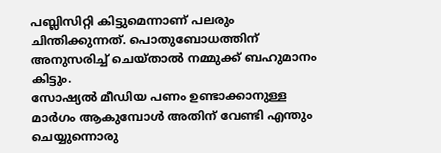പബ്ലിസിറ്റി കിട്ടുമെന്നാണ് പലരും ചിന്തിക്കുന്നത്. പൊതുബോധത്തിന് അനുസരിച്ച് ചെയ്താൽ നമ്മുക്ക് ബഹുമാനം കിട്ടും.
സോഷ്യൽ മീഡിയ പണം ഉണ്ടാക്കാനുള്ള മാർഗം ആകുമ്പോൾ അതിന് വേണ്ടി എന്തും ചെയ്യുന്നൊരു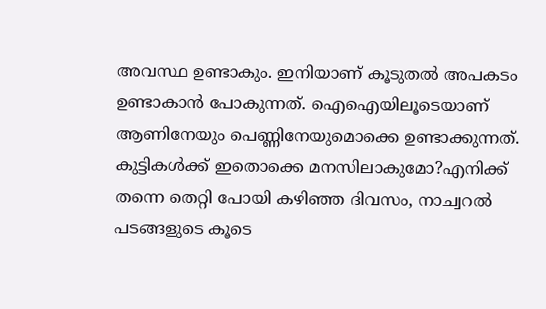അവസ്ഥ ഉണ്ടാകും. ഇനിയാണ് കൂടുതൽ അപകടം ഉണ്ടാകാൻ പോകുന്നത്. ഐഐയിലൂടെയാണ് ആണിനേയും പെണ്ണിനേയുമൊക്കെ ഉണ്ടാക്കുന്നത്. കുട്ടികൾക്ക് ഇതൊക്കെ മനസിലാകുമോ?എനിക്ക് തന്നെ തെറ്റി പോയി കഴിഞ്ഞ ദിവസം, നാച്വറൽ പടങ്ങളുടെ കൂടെ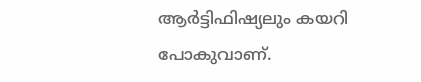ആർട്ടിഫിഷ്യലും കയറി പോകുവാണ്.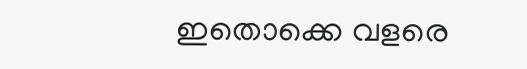ഇതൊക്കെ വളരെ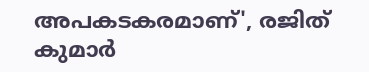അപകടകരമാണ്', രജിത് കുമാർ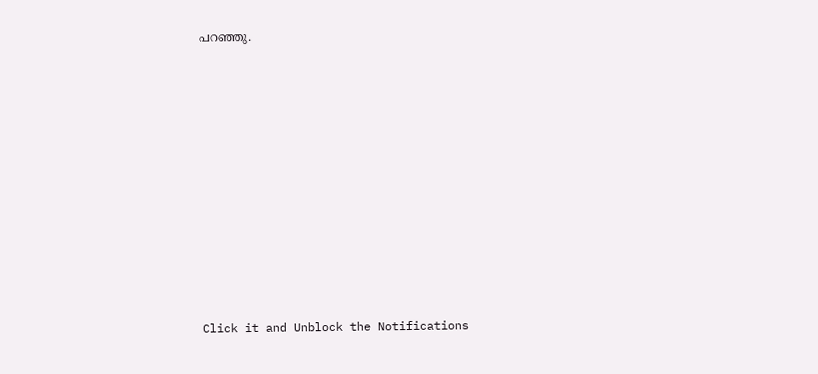പറഞ്ഞു.












Click it and Unblock the Notifications